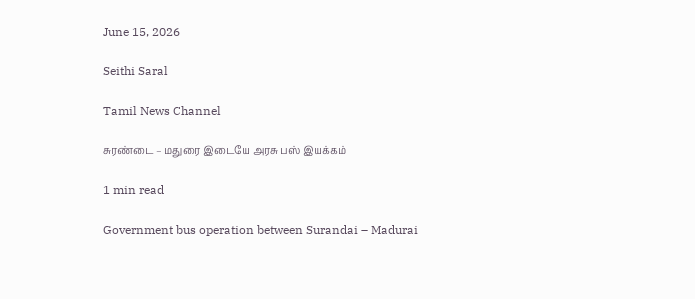June 15, 2026

Seithi Saral

Tamil News Channel

சுரண்டை – மதுரை இடையே அரசு பஸ் இயக்கம்

1 min read

Government bus operation between Surandai – Madurai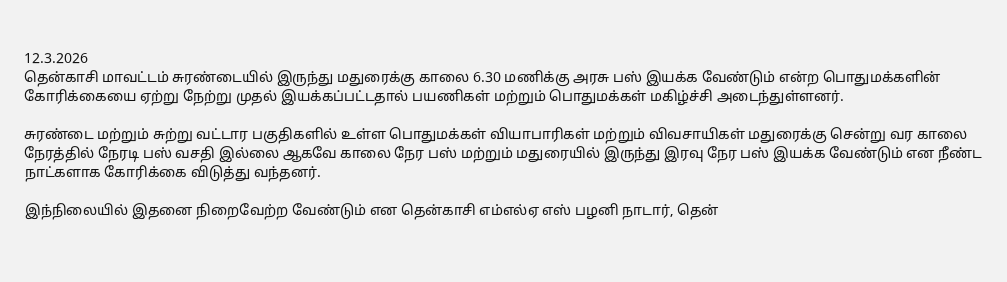12.3.2026
தென்காசி மாவட்டம் சுரண்டையில் இருந்து மதுரைக்கு காலை 6.30 மணிக்கு அரசு பஸ் இயக்க வேண்டும் என்ற பொதுமக்களின் கோரிக்கையை ஏற்று நேற்று முதல் இயக்கப்பட்டதால் பயணிகள் மற்றும் பொதுமக்கள் மகிழ்ச்சி அடைந்துள்ளனர்.

சுரண்டை மற்றும் சுற்று வட்டார பகுதிகளில் உள்ள பொதுமக்கள் வியாபாரிகள் மற்றும் விவசாயிகள் மதுரைக்கு சென்று வர காலை நேரத்தில் நேரடி பஸ் வசதி இல்லை ஆகவே காலை நேர பஸ் மற்றும் மதுரையில் இருந்து இரவு நேர பஸ் இயக்க வேண்டும் என நீண்ட நாட்களாக கோரிக்கை விடுத்து வந்தனர்.

இந்நிலையில் இதனை நிறைவேற்ற வேண்டும் என தென்காசி எம்எல்ஏ எஸ் பழனி நாடார், தென்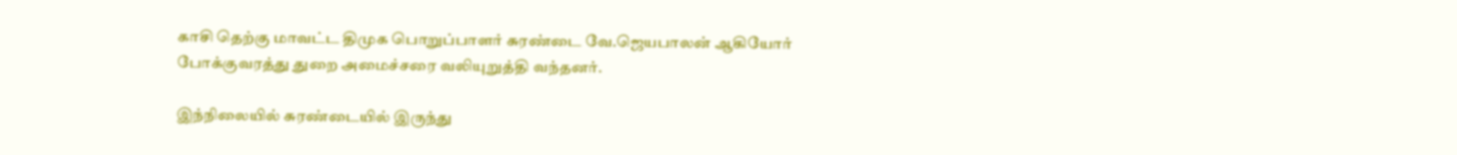காசி தெற்கு மாவட்ட திமுக பொறுப்பாளர் சுரண்டை வே.ஜெயபாலன் ஆகியோர் போக்குவரத்து துறை அமைச்சரை வலியுறுத்தி வந்தனர்.

இந்நிலையில் சுரண்டையில் இருந்து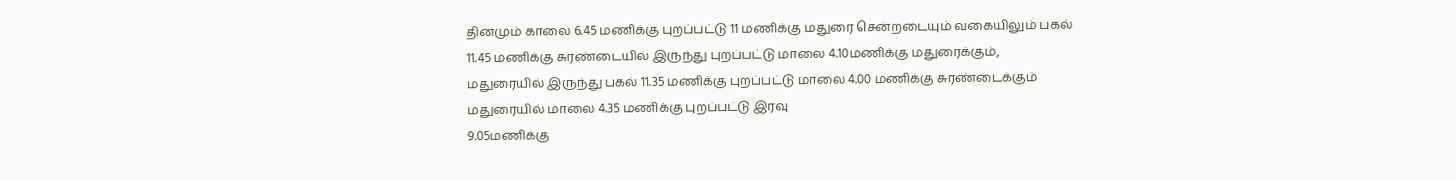தினமும் காலை 6.45 மணிக்கு புறப்பட்டு 11 மணிக்கு மதுரை சென்றடையும் வகையிலும் பகல் 11.45 மணிக்கு சுரண்டையில் இருந்து புறப்பட்டு மாலை 4.10மணிக்கு மதுரைக்கும், மதுரையில் இருந்து பகல் 11.35 மணிக்கு புறப்பட்டு மாலை 4.00 மணிக்கு சுரண்டைக்கும் மதுரையில் மாலை 4.35 மணிக்கு புறப்பட்டு இரவு
9.05மணிக்கு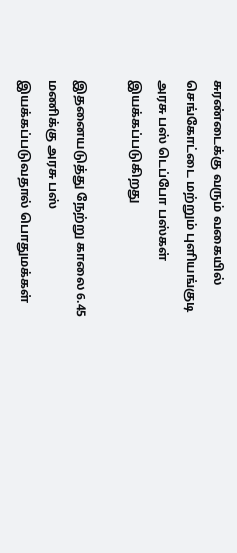சுரண்டைக்கு வரும் வகையில் செங்கோட்டை மற்றும் புளியங்குடி அரசு பஸ் டெப்போ பஸ்கள் இயக்கப்படுகிறது

இதனையடுத்து நேற்று காலை 6.45 மணிக்கு அரசு பஸ் இயக்கப்படுவதால் பொதுமக்கள்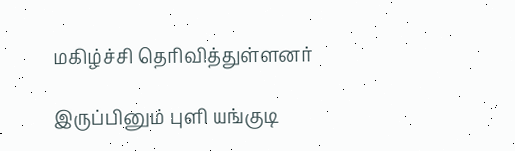மகிழ்ச்சி தெரிவித்துள்ளனர்

இருப்பினும் புளி யங்குடி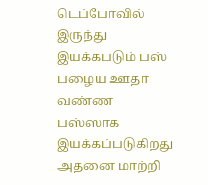டெப்போவில் இருந்து இயக்கபடும் பஸ் பழைய ஊதா வண்ண பஸ்ஸாக இயக்கப்படுகிறது அதனை மாற்றி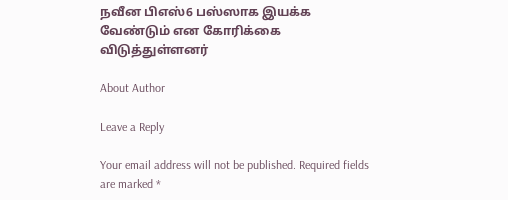நவீன பிஎஸ்6 பஸ்ஸாக இயக்க வேண்டும் என கோரிக்கை விடுத்துள்ளனர்

About Author

Leave a Reply

Your email address will not be published. Required fields are marked *